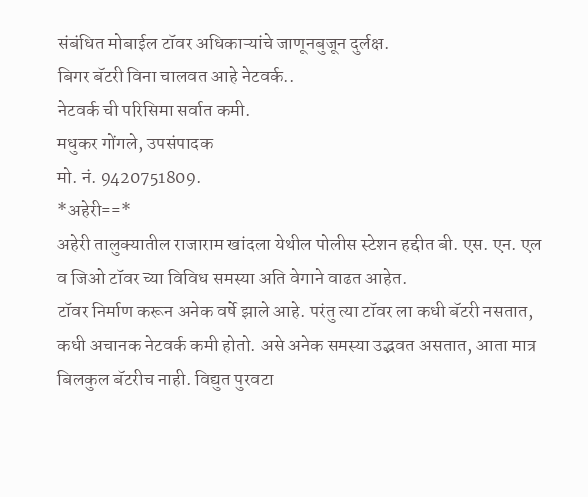संबंधित मोबाईल टॉवर अधिकाऱ्यांचे जाणूनबुजून दुर्लक्ष.
बिगर बॅटरी विना चालवत आहे नेटवर्क..
नेटवर्क ची परिसिमा सर्वात कमी.
मधुकर गोंगले, उपसंपादक
मो. नं. 9420751809.
*अहेरी==*
अहेरी तालुक्यातील राजाराम खांदला येथील पोलीस स्टेशन हद्दीत बी. एस. एन. एल व जिओ टॉवर च्या विविध समस्या अति वेगाने वाढत आहेत.
टॉवर निर्माण करून अनेक वर्षे झाले आहे. परंतु त्या टॉवर ला कधी बॅटरी नसतात, कधी अचानक नेटवर्क कमी होतो. असे अनेक समस्या उद्भवत असतात, आता मात्र बिलकुल बॅटरीच नाही. विद्युत पुरवटा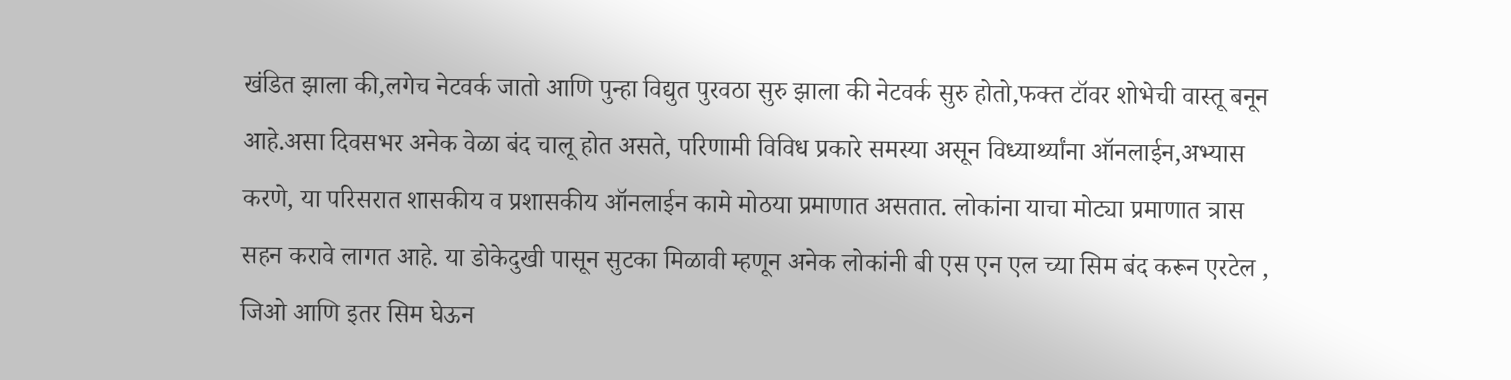खंडित झाला की,लगेच नेटवर्क जातो आणि पुन्हा विद्युत पुरवठा सुरु झाला की नेटवर्क सुरु होतो,फक्त टॉवर शोभेची वास्तू बनून आहे.असा दिवसभर अनेक वेळा बंद चालू होत असते, परिणामी विविध प्रकारे समस्या असून विध्यार्थ्यांना ऑनलाईन,अभ्यास करणे, या परिसरात शासकीय व प्रशासकीय ऑनलाईन कामे मोठया प्रमाणात असतात. लोकांना याचा मोट्या प्रमाणात त्रास सहन करावे लागत आहे. या डोकेदुखी पासून सुटका मिळावी म्हणून अनेक लोकांनी बी एस एन एल च्या सिम बंद करून एरटेल , जिओ आणि इतर सिम घेऊन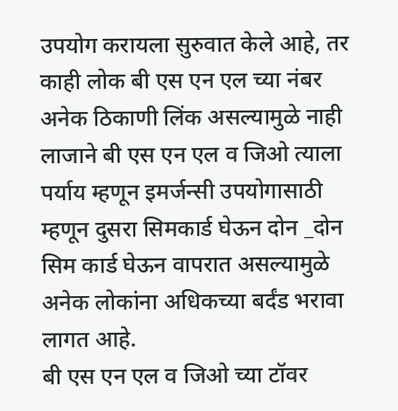उपयोग करायला सुरुवात केले आहे, तर काही लोक बी एस एन एल च्या नंबर अनेक ठिकाणी लिंक असल्यामुळे नाही लाजाने बी एस एन एल व जिओ त्याला पर्याय म्हणून इमर्जन्सी उपयोगासाठी म्हणून दुसरा सिमकार्ड घेऊन दोन _दोन सिम कार्ड घेऊन वापरात असल्यामुळे अनेक लोकांना अधिकच्या बर्दंड भरावा लागत आहे.
बी एस एन एल व जिओ च्या टॉवर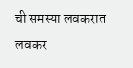ची समस्या लवकरात लवकर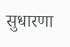सुधारणा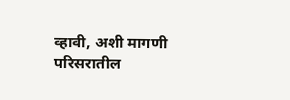व्हावी, अशी मागणी परिसरातील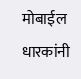मोबाईल धारकांनी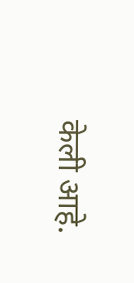केली आहे.